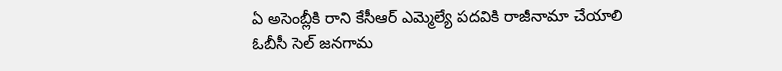ఏ అసెంబ్లీకి రాని కేసీఆర్ ఎమ్మెల్యే పదవికి రాజీనామా చేయాలి
ఓబీసీ సెల్ జనగామ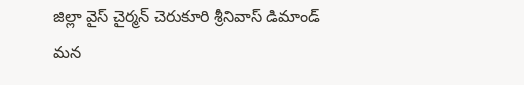జిల్లా వైస్ చైర్మన్ చెరుకూరి శ్రీనివాస్ డిమాండ్
మన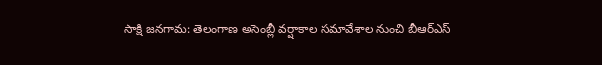సాక్షి జనగామ: తెలంగాణ అసెంబ్లీ వర్షాకాల సమావేశాల నుంచి బీఆర్ఎస్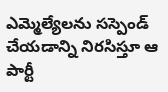ఎమ్మెల్యేలను సస్పెండ్ చేయడాన్ని నిరసిస్తూ ఆ పార్టీ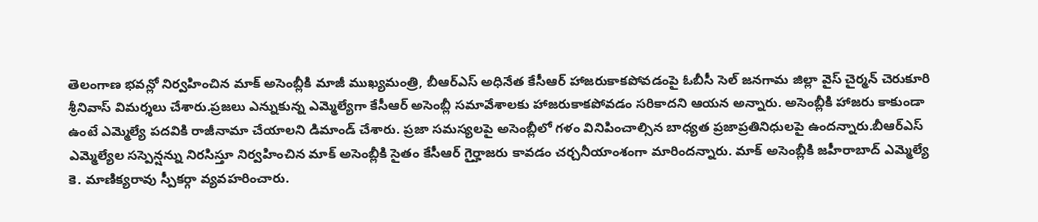తెలంగాణ భవన్లో నిర్వహించిన మాక్ అసెంబ్లీకి మాజీ ముఖ్యమంత్రి, బీఆర్ఎస్ అధినేత కేసీఆర్ హాజరుకాకపోవడంపై ఓబీసీ సెల్ జనగామ జిల్లా వైస్ చైర్మన్ చెరుకూరి శ్రీనివాస్ విమర్శలు చేశారు.ప్రజలు ఎన్నుకున్న ఎమ్మెల్యేగా కేసీఆర్ అసెంబ్లీ సమావేశాలకు హాజరుకాకపోవడం సరికాదని ఆయన అన్నారు. అసెంబ్లీకి హాజరు కాకుండా ఉంటే ఎమ్మెల్యే పదవికి రాజీనామా చేయాలని డిమాండ్ చేశారు. ప్రజా సమస్యలపై అసెంబ్లీలో గళం వినిపించాల్సిన బాధ్యత ప్రజాప్రతినిధులపై ఉందన్నారు.బీఆర్ఎస్ ఎమ్మెల్యేల సస్పెన్షన్ను నిరసిస్తూ నిర్వహించిన మాక్ అసెంబ్లీకి సైతం కేసీఆర్ గైర్హాజరు కావడం చర్చనీయాంశంగా మారిందన్నారు. మాక్ అసెంబ్లీకి జహీరాబాద్ ఎమ్మెల్యే కె. మాణిక్యరావు స్పీకర్గా వ్యవహరించారు.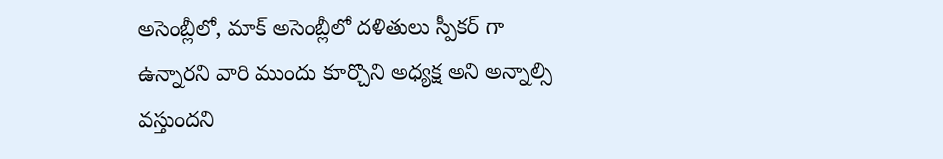అసెంబ్లీలో, మాక్ అసెంబ్లీలో దళితులు స్పీకర్ గా ఉన్నారని వారి ముందు కూర్చొని అధ్యక్ష అని అన్నాల్సి వస్తుందని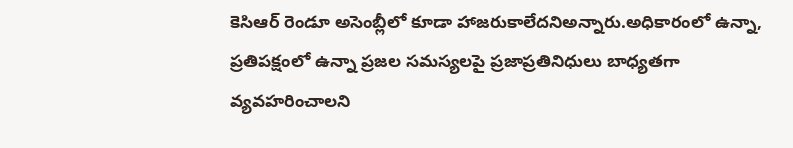కెసిఆర్ రెండూ అసెంబ్లీలో కూడా హాజరుకాలేదనిఅన్నారు.అధికారంలో ఉన్నా, ప్రతిపక్షంలో ఉన్నా ప్రజల సమస్యలపై ప్రజాప్రతినిధులు బాధ్యతగా వ్యవహరించాలని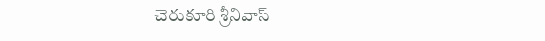చెరుకూరి శ్రీనివాస్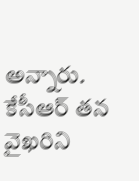అన్నారు. కేసీఆర్ తన వైఖరిని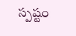స్పష్టం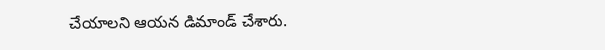చేయాలని ఆయన డిమాండ్ చేశారు.